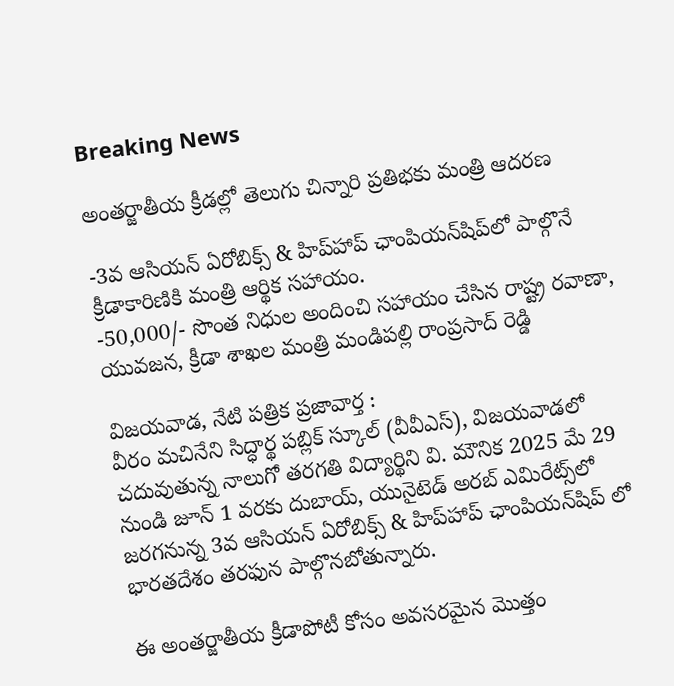Breaking News

అంతర్జాతీయ క్రీడల్లో తెలుగు చిన్నారి ప్రతిభకు మంత్రి ఆదరణ

-3వ ఆసియన్ ఏరోబిక్స్ & హిప్‌హాప్ ఛాంపియన్‌షిప్‌లో పాల్గొనే క్రీడాకారిణికి మంత్రి ఆర్థిక సహాయం.
-50,000/- సొంత నిధుల అందించి సహాయం చేసిన రాష్ట్ర రవాణా, యువజన, క్రీడా శాఖల మంత్రి మండిపల్లి రాంప్రసాద్ రెడ్డి

విజయవాడ, నేటి పత్రిక ప్రజావార్త :
వీరం మచినేని సిద్ధార్థ పబ్లిక్ స్కూల్ (వీవీఎస్), విజయవాడలో చదువుతున్న నాలుగో తరగతి విద్యార్థిని వి. మౌనిక 2025 మే 29 నుండి జూన్ 1 వరకు దుబాయ్, యునైటెడ్ అరబ్ ఎమిరేట్స్‌లో జరగనున్న 3వ ఆసియన్ ఏరోబిక్స్ & హిప్‌హాప్ ఛాంపియన్‌షిప్ లో భారతదేశం తరఫున పాల్గొనబోతున్నారు.

ఈ అంతర్జాతీయ క్రీడాపోటీ కోసం అవసరమైన మొత్తం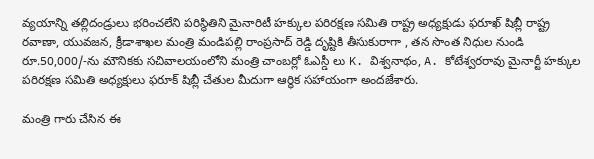వ్యయాన్ని తల్లిదండ్రులు భరించలేని పరిస్థితిని మైనారిటీ హక్కుల పరిరక్షణ సమితి రాష్ట్ర అధ్యక్షుడు ఫరూఖ్ షిబ్లీ రాష్ట్ర రవాణా, యువజన, క్రీడాశాఖల మంత్రి మండిపల్లి రాంప్రసాద్ రెడ్డి దృష్టికి తీసుకురాగా , తన సొంత నిధుల నుండి రూ.50,000/-ను మౌనికకు సచివాలయంలోని మంత్రి చాంబర్లో ఓఎస్డీ లు K. విశ్వనాథం, A. కోటేశ్వరరావు మైనార్టీ హక్కుల పరిరక్షణ సమితి అధ్యక్షులు ఫరూక్ షిబ్లీ చేతుల మీదుగా ఆర్థిక సహాయంగా అందజేశారు.

మంత్రి గారు చేసిన ఈ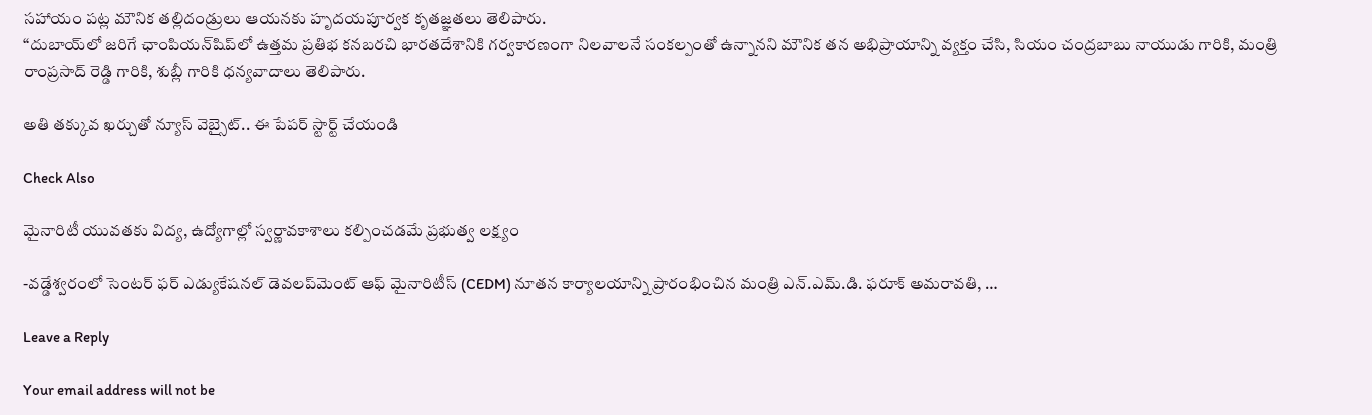సహాయం పట్ల మౌనిక తల్లిదండ్రులు ఆయనకు హృదయపూర్వక కృతజ్ఞతలు తెలిపారు.
“దుబాయ్‌లో జరిగే ఛాంపియన్‌షిప్‌లో ఉత్తమ ప్రతిభ కనబరచి భారతదేశానికి గర్వకారణంగా నిలవాలనే సంకల్పంతో ఉన్నానని మౌనిక తన అభిప్రాయాన్ని వ్యక్తం చేసి, సియం చంద్రబాబు నాయుడు గారికి, మంత్రి రాంప్రసాద్ రెడ్డి గారికి, శుబ్లీ గారికి ధన్యవాదాలు తెలిపారు.

అతి తక్కువ ఖర్చుతో న్యూస్ వెబ్సైట్.. ఈ పేపర్ స్టార్ట్ చేయండి

Check Also

మైనారిటీ యువతకు విద్య, ఉద్యోగాల్లో స్వర్ణావకాశాలు కల్పించడమే ప్రభుత్వ లక్ష్యం

-వడ్డేశ్వరంలో సెంటర్ ఫర్ ఎడ్యుకేషనల్ డెవలప్‌మెంట్ ఆఫ్ మైనారిటీస్ (CEDM) నూతన కార్యాలయాన్ని ప్రారంభించిన మంత్రి ఎన్.ఎమ్.డి. ఫరూక్ అమరావతి, …

Leave a Reply

Your email address will not be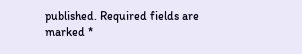published. Required fields are marked *